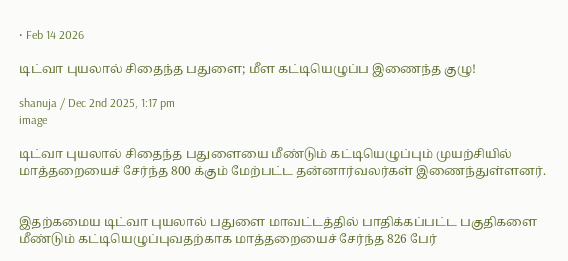• Feb 14 2026

டிட்வா புயலால் சிதைந்த பதுளை; மீள கட்டியெழுப்ப இணைந்த குழு!

shanuja / Dec 2nd 2025, 1:17 pm
image

டிட்வா புயலால் சிதைந்த பதுளையை மீண்டும் கட்டியெழுப்பும் முயற்சியில் மாத்தறையைச் சேர்ந்த 800 க்கும் மேற்பட்ட தன்னார்வலர்கள் இணைந்துள்ளனர்.


இதற்கமைய டிட்வா புயலால் பதுளை மாவட்டத்தில் பாதிக்கப்பட்ட பகுதிகளை மீண்டும் கட்டியெழுப்புவதற்காக மாத்தறையைச் சேர்ந்த 826 பேர்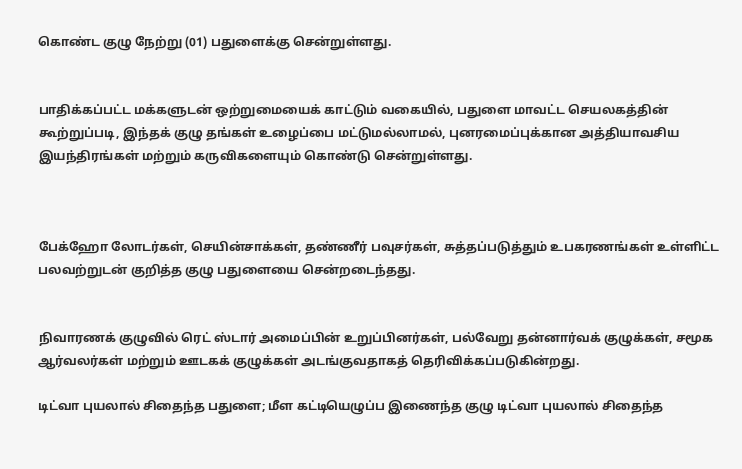கொண்ட குழு நேற்று (01) பதுளைக்கு சென்றுள்ளது.


பாதிக்கப்பட்ட மக்களுடன் ஒற்றுமையைக் காட்டும் வகையில், பதுளை மாவட்ட செயலகத்தின் கூற்றுப்படி, இந்தக் குழு தங்கள் உழைப்பை மட்டுமல்லாமல், புனரமைப்புக்கான அத்தியாவசிய இயந்திரங்கள் மற்றும் கருவிகளையும் கொண்டு சென்றுள்ளது.



பேக்ஹோ லோடர்கள், செயின்சாக்கள், தண்ணீர் பவுசர்கள், சுத்தப்படுத்தும் உபகரணங்கள் உள்ளிட்ட பலவற்றுடன் குறித்த குழு பதுளையை சென்றடைந்தது.


நிவாரணக் குழுவில் ரெட் ஸ்டார் அமைப்பின் உறுப்பினர்கள், பல்வேறு தன்னார்வக் குழுக்கள், சமூக ஆர்வலர்கள் மற்றும் ஊடகக் குழுக்கள் அடங்குவதாகத் தெரிவிக்கப்படுகின்றது.

டிட்வா புயலால் சிதைந்த பதுளை; மீள கட்டியெழுப்ப இணைந்த குழு டிட்வா புயலால் சிதைந்த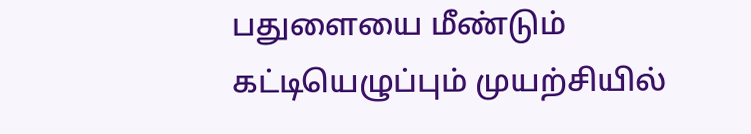பதுளையை மீண்டும் கட்டியெழுப்பும் முயற்சியில்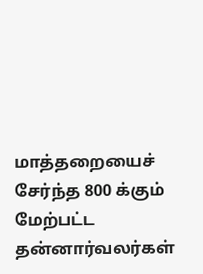மாத்தறையைச் சேர்ந்த 800 க்கும் மேற்பட்ட தன்னார்வலர்கள்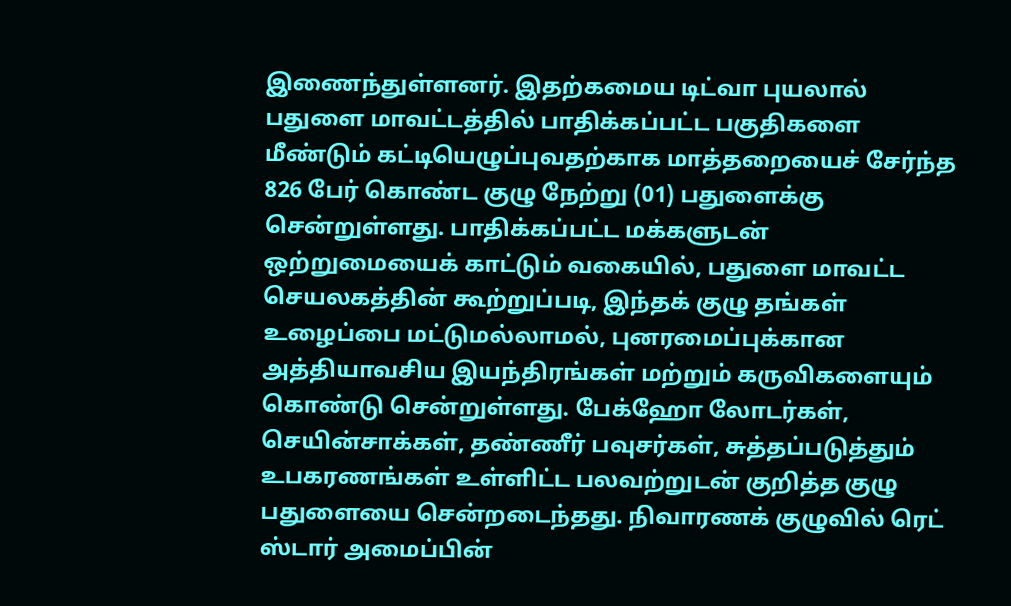இணைந்துள்ளனர். இதற்கமைய டிட்வா புயலால் பதுளை மாவட்டத்தில் பாதிக்கப்பட்ட பகுதிகளை மீண்டும் கட்டியெழுப்புவதற்காக மாத்தறையைச் சேர்ந்த 826 பேர் கொண்ட குழு நேற்று (01) பதுளைக்கு சென்றுள்ளது. பாதிக்கப்பட்ட மக்களுடன் ஒற்றுமையைக் காட்டும் வகையில், பதுளை மாவட்ட செயலகத்தின் கூற்றுப்படி, இந்தக் குழு தங்கள் உழைப்பை மட்டுமல்லாமல், புனரமைப்புக்கான அத்தியாவசிய இயந்திரங்கள் மற்றும் கருவிகளையும் கொண்டு சென்றுள்ளது. பேக்ஹோ லோடர்கள், செயின்சாக்கள், தண்ணீர் பவுசர்கள், சுத்தப்படுத்தும் உபகரணங்கள் உள்ளிட்ட பலவற்றுடன் குறித்த குழு பதுளையை சென்றடைந்தது. நிவாரணக் குழுவில் ரெட் ஸ்டார் அமைப்பின்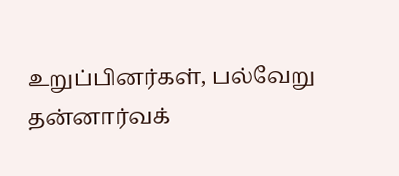உறுப்பினர்கள், பல்வேறு தன்னார்வக்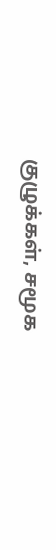குழுக்கள், சமூக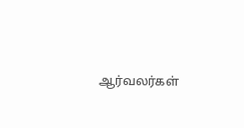ஆர்வலர்கள்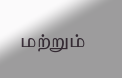மற்றும்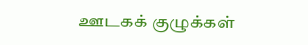ஊடகக் குழுக்கள்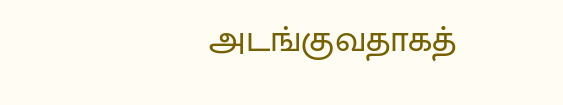அடங்குவதாகத்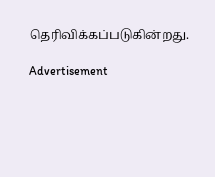தெரிவிக்கப்படுகின்றது.

Advertisement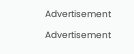Advertisement

Advertisement